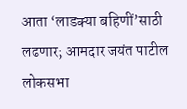आता ‘लाडक्या बहिणीं’साठी लढणार; आमदार जयंत पाटील
लोकसभा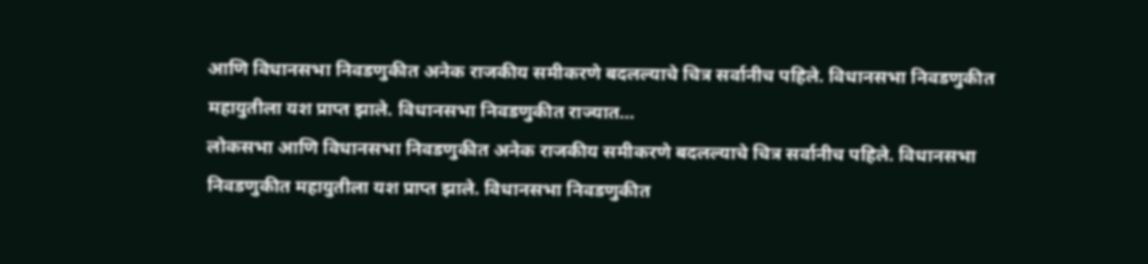आणि विधानसभा निवडणुकीत अनेक राजकीय समीकरणे बदलल्याचे चित्र सर्वानीच पहिले. विधानसभा निवडणुकीत महायुतीला यश प्राप्त झाले. विधानसभा निवडणुकीत राज्यात…
लोकसभा आणि विधानसभा निवडणुकीत अनेक राजकीय समीकरणे बदलल्याचे चित्र सर्वानीच पहिले. विधानसभा निवडणुकीत महायुतीला यश प्राप्त झाले. विधानसभा निवडणुकीत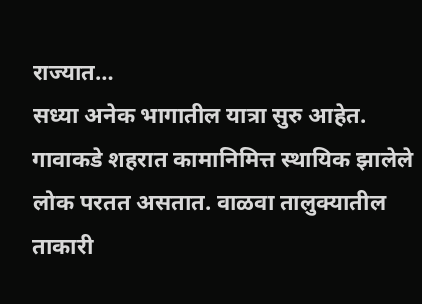राज्यात…
सध्या अनेक भागातील यात्रा सुरु आहेत. गावाकडे शहरात कामानिमित्त स्थायिक झालेले लोक परतत असतात. वाळवा तालुक्यातील ताकारी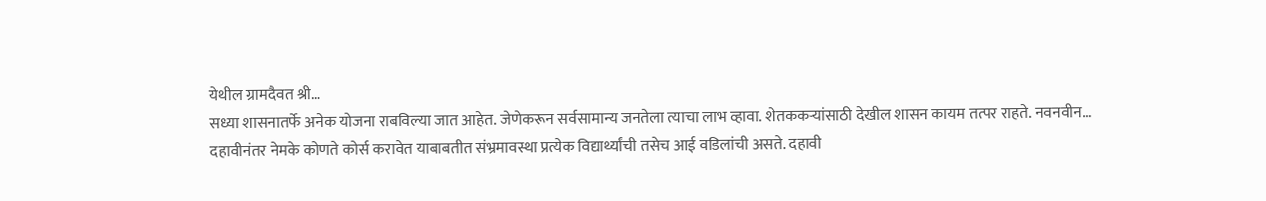येथील ग्रामदैवत श्री…
सध्या शासनातर्फे अनेक योजना राबविल्या जात आहेत. जेणेकरून सर्वसामान्य जनतेला त्याचा लाभ व्हावा. शेतककऱ्यांसाठी देखील शासन कायम तत्पर राहते. नवनवीन…
दहावीनंतर नेमके कोणते कोर्स करावेत याबाबतीत संभ्रमावस्था प्रत्येक विद्यार्थ्यांची तसेच आई वडिलांची असते. दहावी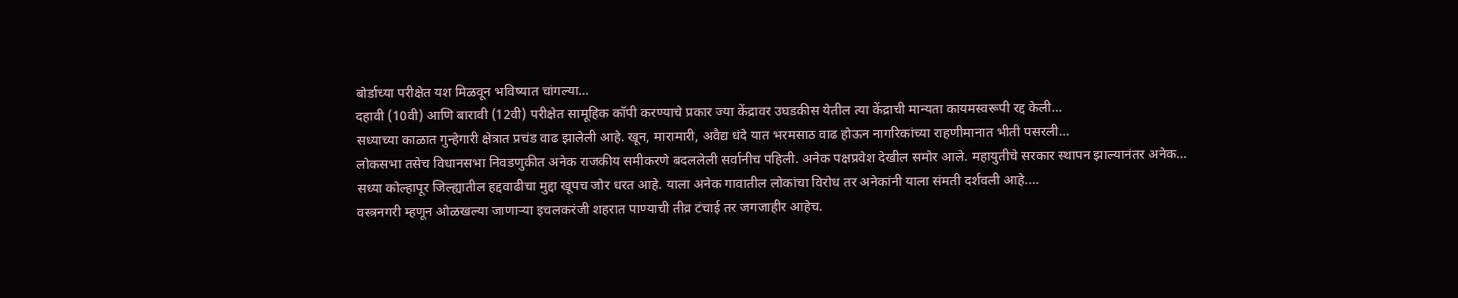बोर्डाच्या परीक्षेत यश मिळवून भविष्यात चांगल्या…
दहावी (10वी) आणि बारावी (12वी) परीक्षेत सामूहिक कॉपी करण्याचे प्रकार ज्या केंद्रावर उघडकीस येतील त्या केंद्राची मान्यता कायमस्वरूपी रद्द केली…
सध्याच्या काळात गुन्हेगारी क्षेत्रात प्रचंड वाढ झालेली आहे. खून, मारामारी, अवैद्य धंदे यात भरमसाठ वाढ होऊन नागरिकांच्या राहणीमानात भीती पसरली…
लोकसभा तसेच विधानसभा निवडणुकीत अनेक राजकीय समीकरणे बदललेली सर्वानीच पहिली. अनेक पक्षप्रवेश देखील समोर आले. महायुतीचे सरकार स्थापन झाल्यानंतर अनेक…
सध्या कोल्हापूर जिल्ह्यातील हद्दवाढीचा मुद्दा खूपच जोर धरत आहे. याला अनेक गावातील लोकांचा विरोध तर अनेकांनी याला संमती दर्शवली आहे.…
वस्त्रनगरी म्हणून ओळखल्या जाणाऱ्या इचलकरंजी शहरात पाण्याची तीव्र टंचाई तर जगजाहीर आहेच.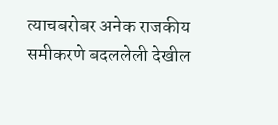त्याचबरोबर अनेक राजकीय समीकरणे बदललेली देखील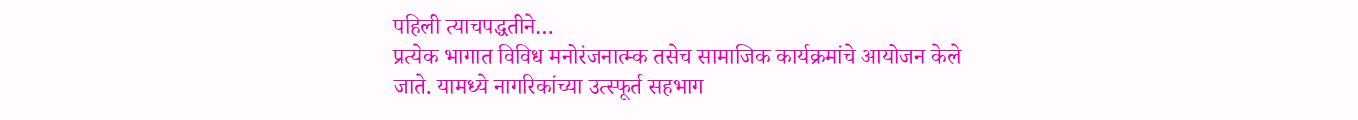पहिली त्याचपद्धतीने…
प्रत्येक भागात विविध मनोरंजनात्म्क तसेच सामाजिक कार्यक्रमांचे आयोजन केले जाते. यामध्ये नागरिकांच्या उत्स्फूर्त सहभाग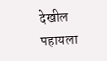देखील पहायला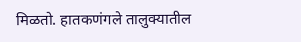मिळतो. हातकणंगले तालुक्यातील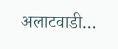अलाटवाडी…